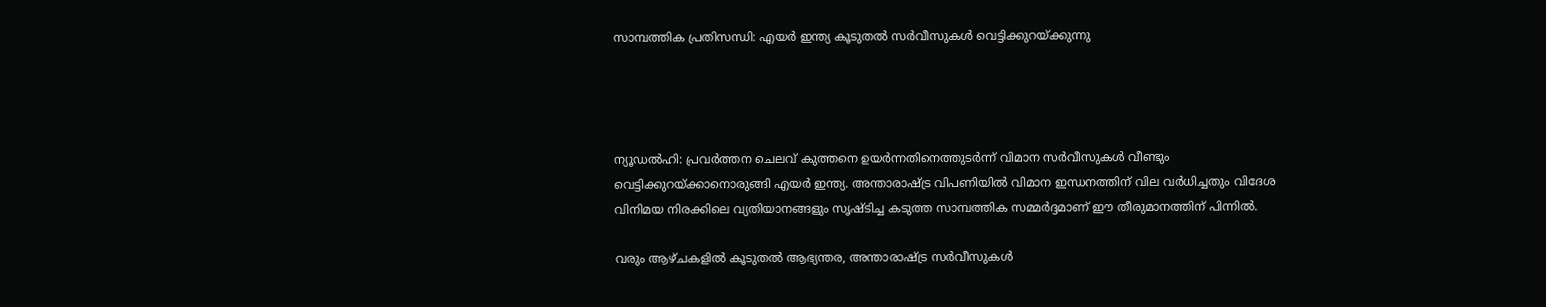സാമ്പത്തിക പ്രതിസന്ധി: എയർ ഇന്ത്യ കൂടുതൽ സർവീസുകൾ വെട്ടിക്കുറയ്ക്കുന്നു




ന്യൂഡൽഹി: പ്രവർത്തന ചെലവ് കുത്തനെ ഉയർന്നതിനെത്തുടർന്ന് വിമാന സർവീസുകൾ വീണ്ടും വെട്ടിക്കുറയ്ക്കാനൊരുങ്ങി എയർ ഇന്ത്യ. അന്താരാഷ്ട്ര വിപണിയിൽ വിമാന ഇന്ധനത്തിന് വില വർധിച്ചതും വിദേശ വിനിമയ നിരക്കിലെ വ്യതിയാനങ്ങളും സൃഷ്ടിച്ച കടുത്ത സാമ്പത്തിക സമ്മർദ്ദമാണ് ഈ തീരുമാനത്തിന് പിന്നിൽ.

വരും ആഴ്ചകളിൽ കൂടുതൽ ആഭ്യന്തര, അന്താരാഷ്ട്ര സർവീസുകൾ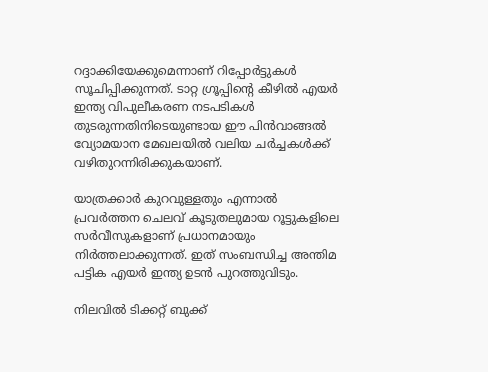റദ്ദാക്കിയേക്കുമെന്നാണ് റിപ്പോർട്ടുകൾ സൂചിപ്പിക്കുന്നത്. ടാറ്റ ഗ്രൂപ്പിന്റെ കീഴിൽ എയർ ഇന്ത്യ വിപുലീകരണ നടപടികൾ തുടരുന്നതിനിടെയുണ്ടായ ഈ പിൻവാങ്ങൽ വ്യോമയാന മേഖലയിൽ വലിയ ചർച്ചകൾക്ക് വഴിതുറന്നിരിക്കുകയാണ്.

യാത്രക്കാർ കുറവുള്ളതും എന്നാൽ പ്രവർത്തന ചെലവ് കൂടുതലുമായ റൂട്ടുകളിലെ സർവീസുകളാണ് പ്രധാനമായും നിർത്തലാക്കുന്നത്. ഇത് സംബന്ധിച്ച അന്തിമ പട്ടിക എയർ ഇന്ത്യ ഉടൻ പുറത്തുവിടും.

നിലവിൽ ടിക്കറ്റ് ബുക്ക്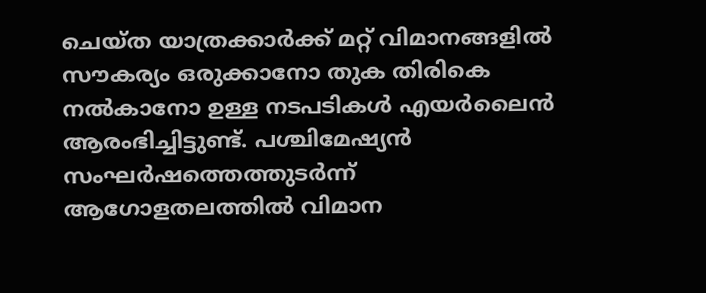ചെയ്ത യാത്രക്കാർക്ക് മറ്റ് വിമാനങ്ങളിൽ സൗകര്യം ഒരുക്കാനോ തുക തിരികെ നൽകാനോ ഉള്ള നടപടികൾ എയർലൈൻ ആരംഭിച്ചിട്ടുണ്ട്. പശ്ചിമേഷ്യൻ സംഘർഷത്തെത്തുടർന്ന് ആഗോളതലത്തിൽ വിമാന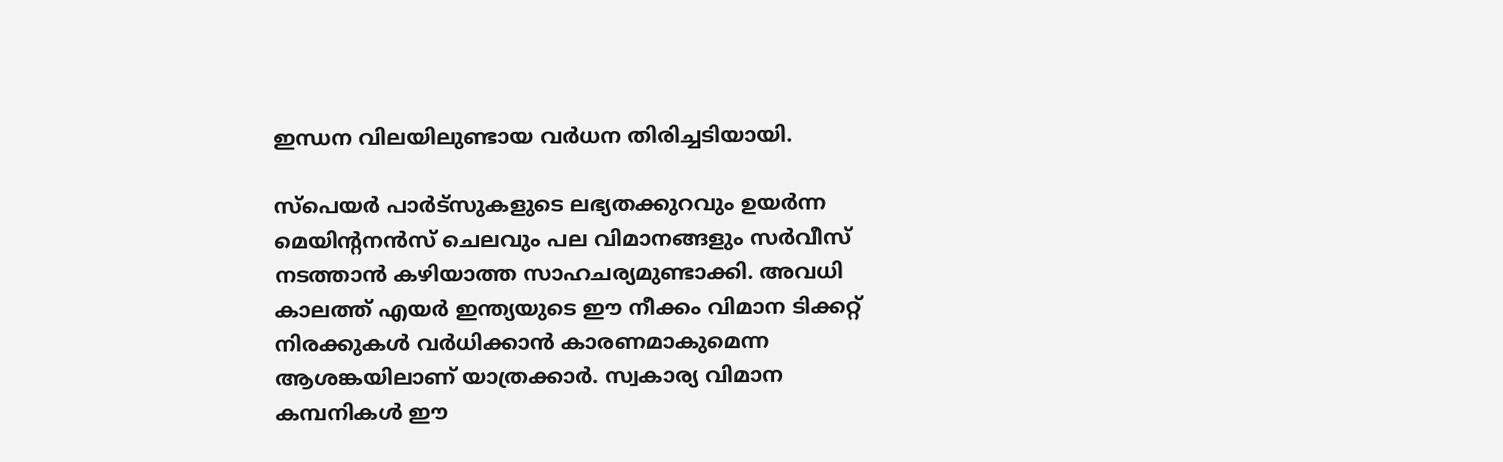ഇന്ധന വിലയിലുണ്ടായ വർധന തിരിച്ചടിയായി.

സ്പെയർ പാർട്സുകളുടെ ലഭ്യതക്കുറവും ഉയർന്ന മെയിന്റനൻസ് ചെലവും പല വിമാനങ്ങളും സർവീസ് നടത്താൻ കഴിയാത്ത സാഹചര്യമുണ്ടാക്കി. അവധി കാലത്ത് എയർ ഇന്ത്യയുടെ ഈ നീക്കം വിമാന ടിക്കറ്റ് നിരക്കുകൾ വർധിക്കാൻ കാരണമാകുമെന്ന ആശങ്കയിലാണ് യാത്രക്കാർ. സ്വകാര്യ വിമാന കമ്പനികൾ ഈ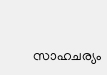സാഹചര്യം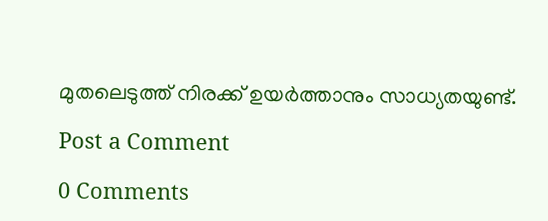മുതലെടുത്ത് നിരക്ക് ഉയർത്താനും സാധ്യതയുണ്ട്.

Post a Comment

0 Comments